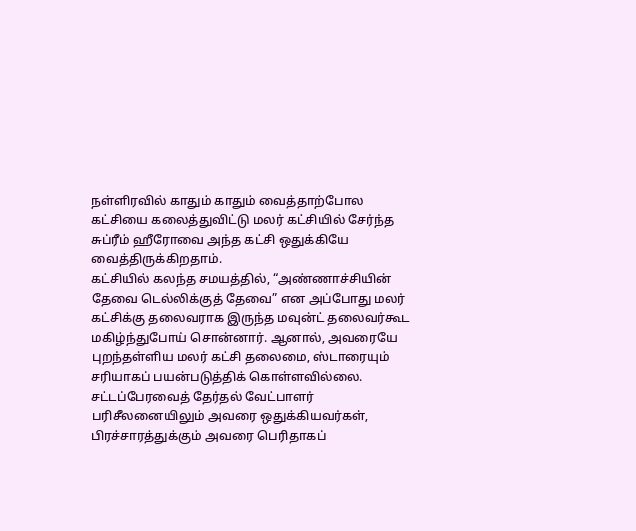நள்ளிரவில் காதும் காதும் வைத்தாற்போல கட்சியை கலைத்துவிட்டு மலர் கட்சியில் சேர்ந்த சுப்ரீம் ஹீரோவை அந்த கட்சி ஒதுக்கியே வைத்திருக்கிறதாம்.
கட்சியில் கலந்த சமயத்தில், “அண்ணாச்சியின் தேவை டெல்லிக்குத் தேவை” என அப்போது மலர் கட்சிக்கு தலைவராக இருந்த மவுன்ட் தலைவர்கூட மகிழ்ந்துபோய் சொன்னார். ஆனால், அவரையே புறந்தள்ளிய மலர் கட்சி தலைமை, ஸ்டாரையும் சரியாகப் பயன்படுத்திக் கொள்ளவில்லை.
சட்டப்பேரவைத் தேர்தல் வேட்பாளர் பரிசீலனையிலும் அவரை ஒதுக்கியவர்கள், பிரச்சாரத்துக்கும் அவரை பெரிதாகப்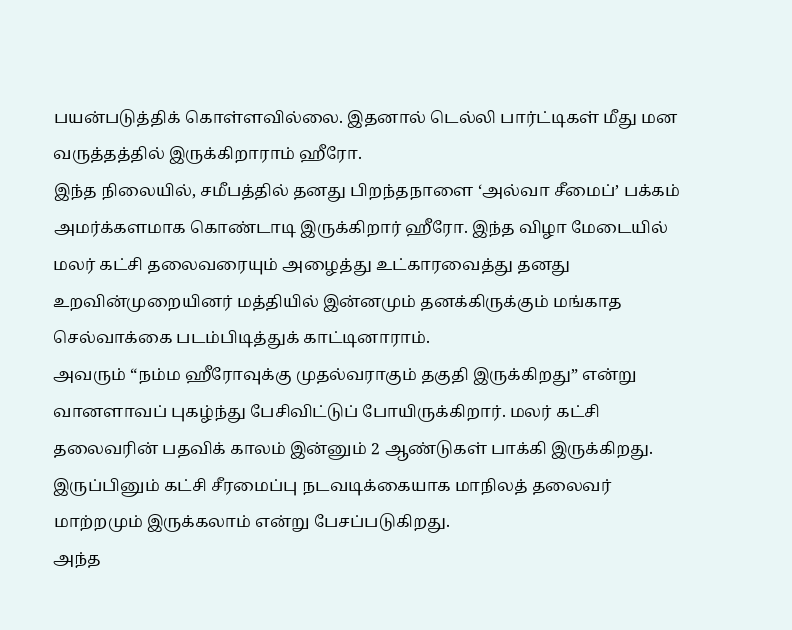பயன்படுத்திக் கொள்ளவில்லை. இதனால் டெல்லி பார்ட்டிகள் மீது மன வருத்தத்தில் இருக்கிறாராம் ஹீரோ.
இந்த நிலையில், சமீபத்தில் தனது பிறந்தநாளை ‘அல்வா சீமைப்’ பக்கம் அமர்க்களமாக கொண்டாடி இருக்கிறார் ஹீரோ. இந்த விழா மேடையில் மலர் கட்சி தலைவரையும் அழைத்து உட்காரவைத்து தனது உறவின்முறையினர் மத்தியில் இன்னமும் தனக்கிருக்கும் மங்காத செல்வாக்கை படம்பிடித்துக் காட்டினாராம்.
அவரும் “நம்ம ஹீரோவுக்கு முதல்வராகும் தகுதி இருக்கிறது” என்று வானளாவப் புகழ்ந்து பேசிவிட்டுப் போயிருக்கிறார். மலர் கட்சி தலைவரின் பதவிக் காலம் இன்னும் 2 ஆண்டுகள் பாக்கி இருக்கிறது. இருப்பினும் கட்சி சீரமைப்பு நடவடிக்கையாக மாநிலத் தலைவர் மாற்றமும் இருக்கலாம் என்று பேசப்படுகிறது.
அந்த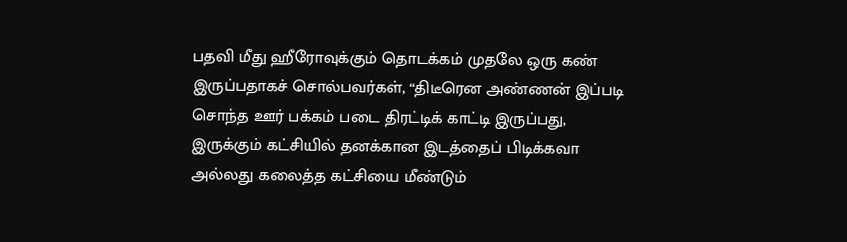பதவி மீது ஹீரோவுக்கும் தொடக்கம் முதலே ஒரு கண் இருப்பதாகச் சொல்பவர்கள், “திடீரென அண்ணன் இப்படி சொந்த ஊர் பக்கம் படை திரட்டிக் காட்டி இருப்பது, இருக்கும் கட்சியில் தனக்கான இடத்தைப் பிடிக்கவா அல்லது கலைத்த கட்சியை மீண்டும்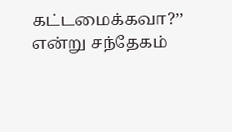கட்டமைக்கவா?’’ என்று சந்தேகம்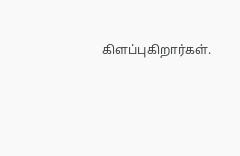கிளப்புகிறார்கள்.